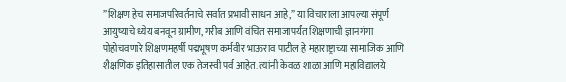”शिक्षण हेच समाजपरिवर्तनाचे सर्वात प्रभावी साधन आहे,” या विचाराला आपल्या संपूर्ण आयुष्याचे ध्येय बनवून ग्रामीण, गरीब आणि वंचित समाजापर्यंत शिक्षणाची ज्ञानगंगा पोहोचवणारे शिक्षणमहर्षी पद्मभूषण कर्मवीर भाऊराव पाटील हे महाराष्ट्राच्या सामाजिक आणि शैक्षणिक इतिहासातील एक तेजस्वी पर्व आहेत. त्यांनी केवळ शाळा आणि महाविद्यालये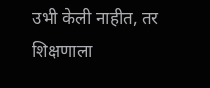उभी केली नाहीत, तर शिक्षणाला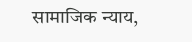सामाजिक न्याय,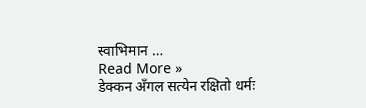स्वाभिमान …
Read More »
डेक्कन अँगल सत्येन रक्षितो धर्मः